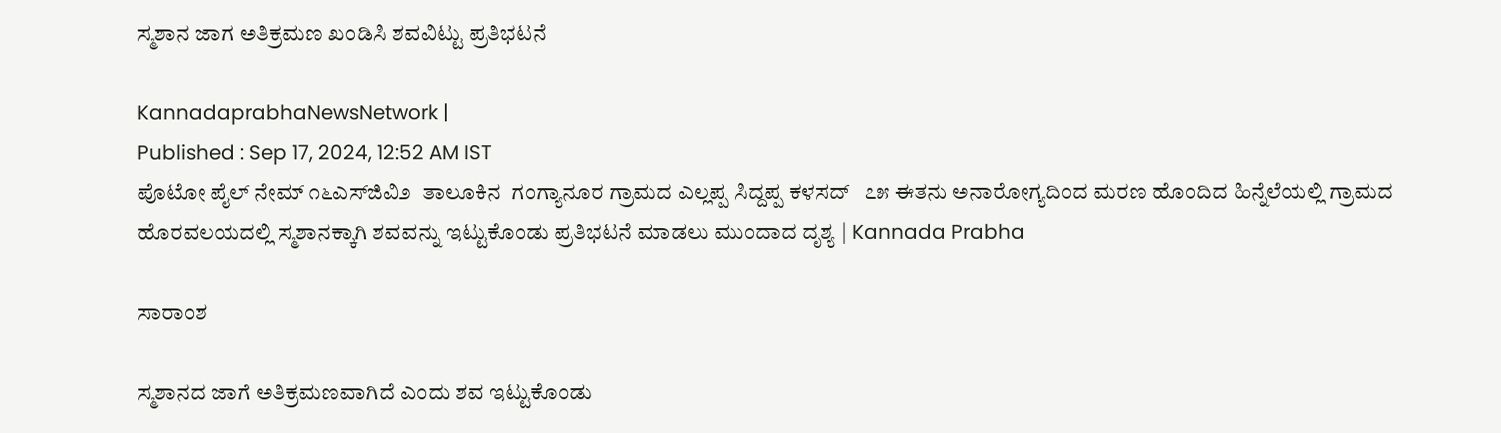ಸ್ಮಶಾನ ಜಾಗ ಅತಿಕ್ರಮಣ ಖಂಡಿಸಿ ಶವವಿಟ್ಟು ಪ್ರತಿಭಟನೆ

KannadaprabhaNewsNetwork |
Published : Sep 17, 2024, 12:52 AM IST
ಪೊಟೋ ಪೈಲ್ ನೇಮ್ ೧೬ಎಸ್‌ಜಿವಿ೨  ತಾಲೂಕಿನ  ಗಂಗ್ಯಾನೂರ ಗ್ರಾಮದ ಎಲ್ಲಪ್ಪ ಸಿದ್ದಪ್ಪ ಕಳಸದ್   ೭೫ ಈತನು ಅನಾರೋಗ್ಯದಿಂದ ಮರಣ ಹೊಂದಿದ ಹಿನ್ನೆಲೆಯಲ್ಲಿ ಗ್ರಾಮದ ಹೊರವಲಯದಲ್ಲಿ ಸ್ಮಶಾನಕ್ಕಾಗಿ ಶವವನ್ನು ಇಟ್ಟುಕೊಂಡು ಪ್ರತಿಭಟನೆ ಮಾಡಲು ಮುಂದಾದ ದೃಶ್ಯ | Kannada Prabha

ಸಾರಾಂಶ

ಸ್ಮಶಾನದ ಜಾಗೆ ಅತಿಕ್ರಮಣವಾಗಿದೆ ಎಂದು ಶವ ಇಟ್ಟುಕೊಂಡು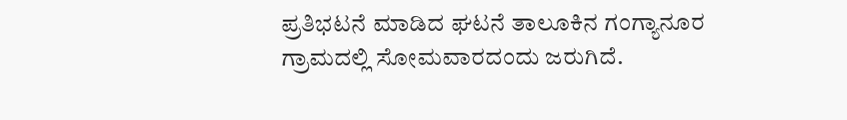ಪ್ರತಿಭಟನೆ ಮಾಡಿದ ಘಟನೆ ತಾಲೂಕಿನ ಗಂಗ್ಯಾನೂರ ಗ್ರಾಮದಲ್ಲಿ ಸೋಮವಾರದಂದು ಜರುಗಿದೆ.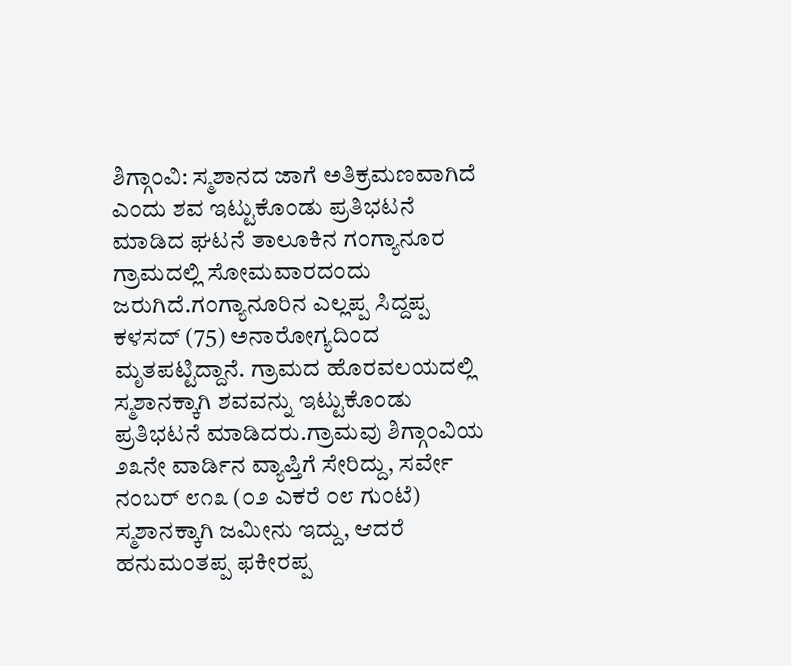ಶಿಗ್ಗಾಂವಿ: ಸ್ಮಶಾನದ ಜಾಗೆ ಅತಿಕ್ರಮಣವಾಗಿದೆ ಎಂದು ಶವ ಇಟ್ಟುಕೊಂಡು ಪ್ರತಿಭಟನೆ ಮಾಡಿದ ಘಟನೆ ತಾಲೂಕಿನ ಗಂಗ್ಯಾನೂರ ಗ್ರಾಮದಲ್ಲಿ ಸೋಮವಾರದಂದು ಜರುಗಿದೆ.ಗಂಗ್ಯಾನೂರಿನ ಎಲ್ಲಪ್ಪ ಸಿದ್ದಪ್ಪ ಕಳಸದ್ (75) ಅನಾರೋಗ್ಯದಿಂದ ಮೃತಪಟ್ಟಿದ್ದಾನೆ. ಗ್ರಾಮದ ಹೊರವಲಯದಲ್ಲಿ ಸ್ಮಶಾನಕ್ಕಾಗಿ ಶವವನ್ನು ಇಟ್ಟುಕೊಂಡು ಪ್ರತಿಭಟನೆ ಮಾಡಿದರು.ಗ್ರಾಮವು ಶಿಗ್ಗಾಂವಿಯ ೨೩ನೇ ವಾರ್ಡಿನ ವ್ಯಾಪ್ತಿಗೆ ಸೇರಿದ್ದು, ಸರ್ವೇ ನಂಬರ್ ೮೧೩ (೦೨ ಎಕರೆ ೦೮ ಗುಂಟೆ) ಸ್ಮಶಾನಕ್ಕಾಗಿ ಜಮೀನು ಇದ್ದು, ಆದರೆ ಹನುಮಂತಪ್ಪ ಫಕೀರಪ್ಪ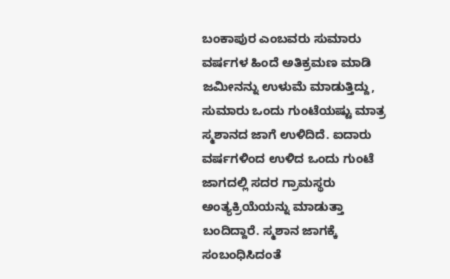ಬಂಕಾಪುರ ಎಂಬವರು ಸುಮಾರು ವರ್ಷಗಳ ಹಿಂದೆ ಅತಿಕ್ರಮಣ ಮಾಡಿ ಜಮೀನನ್ನು ಉಳುಮೆ ಮಾಡುತ್ತಿದ್ದು, ಸುಮಾರು ಒಂದು ಗುಂಟೆಯಷ್ಟು ಮಾತ್ರ ಸ್ಮಶಾನದ ಜಾಗೆ ಉಳಿದಿದೆ. ಐದಾರು ವರ್ಷಗಳಿಂದ ಉಳಿದ ಒಂದು ಗುಂಟೆ ಜಾಗದಲ್ಲಿ ಸದರ ಗ್ರಾಮಸ್ಥರು ಅಂತ್ಯಕ್ರಿಯೆಯನ್ನು ಮಾಡುತ್ತಾ ಬಂದಿದ್ದಾರೆ. ಸ್ಮಶಾನ ಜಾಗಕ್ಕೆ ಸಂಬಂಧಿಸಿದಂತೆ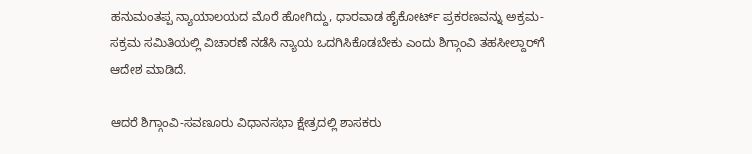ಹನುಮಂತಪ್ಪ ನ್ಯಾಯಾಲಯದ ಮೊರೆ ಹೋಗಿದ್ದು, ಧಾರವಾಡ ಹೈಕೋರ್ಟ್‌ ಪ್ರಕರಣವನ್ನು ಅಕ್ರಮ-ಸಕ್ರಮ ಸಮಿತಿಯಲ್ಲಿ ವಿಚಾರಣೆ ನಡೆಸಿ ನ್ಯಾಯ ಒದಗಿಸಿಕೊಡಬೇಕು ಎಂದು ಶಿಗ್ಗಾಂವಿ ತಹಸೀಲ್ದಾರ್‌ಗೆ ಆದೇಶ ಮಾಡಿದೆ.

ಆದರೆ ಶಿಗ್ಗಾಂವಿ-ಸವಣೂರು ವಿಧಾನಸಭಾ ಕ್ಷೇತ್ರದಲ್ಲಿ ಶಾಸಕರು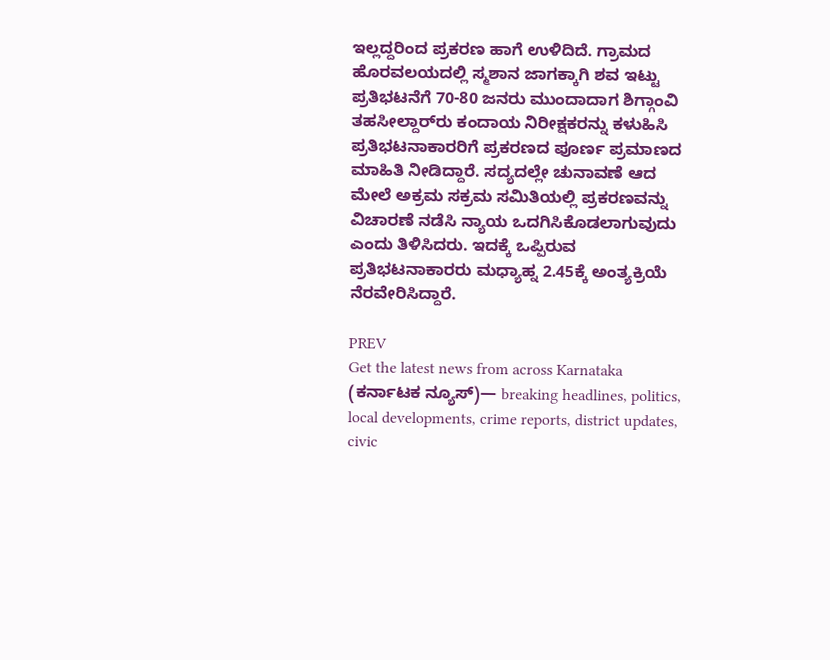ಇಲ್ಲದ್ದರಿಂದ ಪ್ರಕರಣ ಹಾಗೆ ಉಳಿದಿದೆ. ಗ್ರಾಮದ ಹೊರವಲಯದಲ್ಲಿ ಸ್ಮಶಾನ ಜಾಗಕ್ಕಾಗಿ ಶವ ಇಟ್ಟು ಪ್ರತಿಭಟನೆಗೆ 70-80 ಜನರು ಮುಂದಾದಾಗ ಶಿಗ್ಗಾಂವಿ ತಹಸೀಲ್ದಾರ್‌ರು ಕಂದಾಯ ನಿರೀಕ್ಷಕರನ್ನು ಕಳುಹಿಸಿ ಪ್ರತಿಭಟನಾಕಾರರಿಗೆ ಪ್ರಕರಣದ ಪೂರ್ಣ ಪ್ರಮಾಣದ ಮಾಹಿತಿ ನೀಡಿದ್ದಾರೆ. ಸದ್ಯದಲ್ಲೇ ಚುನಾವಣೆ ಆದ ಮೇಲೆ ಅಕ್ರಮ ಸಕ್ರಮ ಸಮಿತಿಯಲ್ಲಿ ಪ್ರಕರಣವನ್ನು ವಿಚಾರಣೆ ನಡೆಸಿ ನ್ಯಾಯ ಒದಗಿಸಿಕೊಡಲಾಗುವುದು ಎಂದು ತಿಳಿಸಿದರು. ಇದಕ್ಕೆ ಒಪ್ಪಿರುವ ಪ್ರತಿಭಟನಾಕಾರರು ಮಧ್ಯಾಹ್ನ 2.45ಕ್ಕೆ ಅಂತ್ಯಕ್ರಿಯೆ ನೆರವೇರಿಸಿದ್ದಾರೆ.

PREV
Get the latest news from across Karnataka (ಕರ್ನಾಟಕ ನ್ಯೂಸ್)— breaking headlines, politics, local developments, crime reports, district updates, civic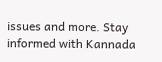issues and more. Stay informed with Kannada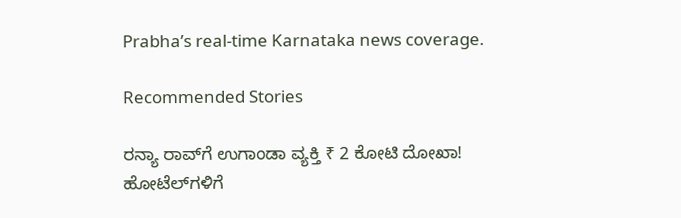Prabha’s real‑time Karnataka news coverage.

Recommended Stories

ರನ್ಯಾ ರಾವ್‌ಗೆ ಉಗಾಂಡಾ ವ್ಯಕ್ತಿ ₹ 2 ಕೋಟಿ ದೋಖಾ!
ಹೋಟೆಲ್‌ಗಳಿಗೆ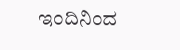ಇಂದಿನಿಂದ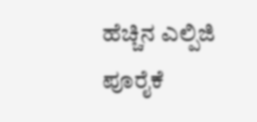ಹೆಚ್ಚಿನ ಎಲ್ಪಿಜಿ ಪೂರೈಕೆ